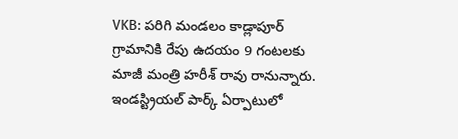VKB: పరిగి మండలం కాడ్లాపూర్ గ్రామానికి రేపు ఉదయం 9 గంటలకు మాజీ మంత్రి హరీశ్ రావు రానున్నారు. ఇండస్ట్రియల్ పార్క్ ఏర్పాటులో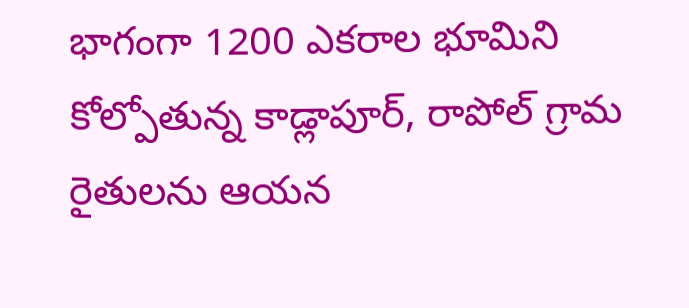భాగంగా 1200 ఎకరాల భూమిని కోల్పోతున్న కాడ్లాపూర్, రాపోల్ గ్రామ రైతులను ఆయన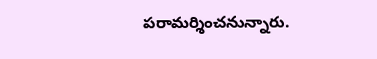పరామర్శించనున్నారు.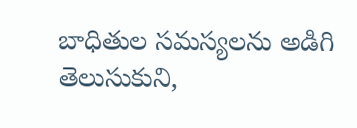బాధితుల సమస్యలను అడిగి తెలుసుకుని,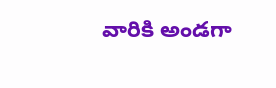వారికి అండగా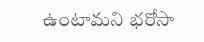ఉంటామని భరోసా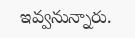ఇవ్వనున్నారు.